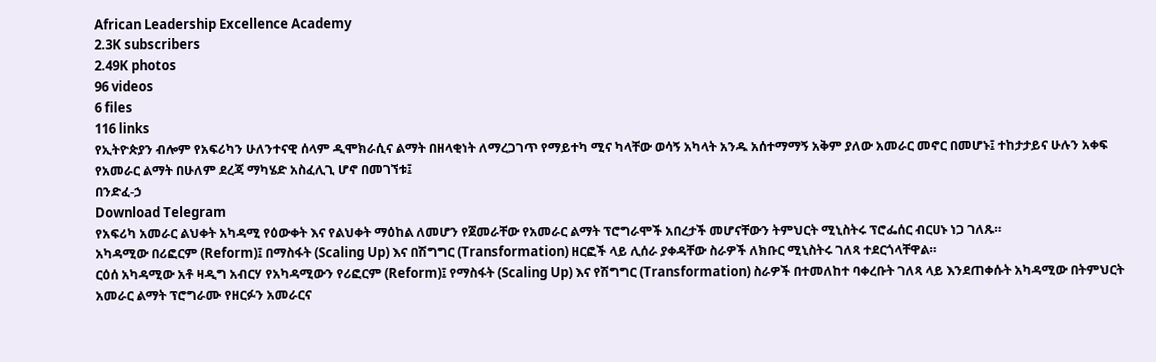African Leadership Excellence Academy
2.3K subscribers
2.49K photos
96 videos
6 files
116 links
የኢትዮጵያን ብሎም የአፍሪካን ሁለንተናዊ ሰላም ዲሞክራሲና ልማት በዘላቂነት ለማረጋገጥ የማይተካ ሚና ካላቸው ወሳኝ አካላት አንዱ አሰተማማኝ አቅም ያለው አመራር መኖር በመሆኑ፤ ተከታታይና ሁሉን አቀፍ የአመራር ልማት በሁለም ደረጃ ማካሄድ አስፈሊጊ ሆኖ በመገኘቱ፤
በንድፈ-ኃ
Download Telegram
የአፍሪካ አመራር ልህቀት አካዳሚ የዕውቀት እና የልህቀት ማዕከል ለመሆን የጀመራቸው የአመራር ልማት ፕሮግራሞች አበረታች መሆናቸውን ትምህርት ሚኒስትሩ ፕሮፌሰር ብርሀኑ ነጋ ገለጹ።
አካዳሚው በሪፎርም (Reform)፤ በማስፋት (Scaling Up) እና በሽግግር (Transformation) ዘርፎች ላይ ሊሰራ ያቀዳቸው ስራዎች ለክቡር ሚኒስትሩ ገለጻ ተደርጎላቸዋል።
ርዕሰ አካዳሚው አቶ ዛዲግ አብርሃ የአካዳሚውን የሪፎርም (Reform)፤ የማስፋት (Scaling Up) እና የሽግግር (Transformation) ስራዎች በተመለከተ ባቀረቡት ገለጻ ላይ እንደጠቀሱት አካዳሚው በትምህርት አመራር ልማት ፕሮግራሙ የዘርፉን አመራርና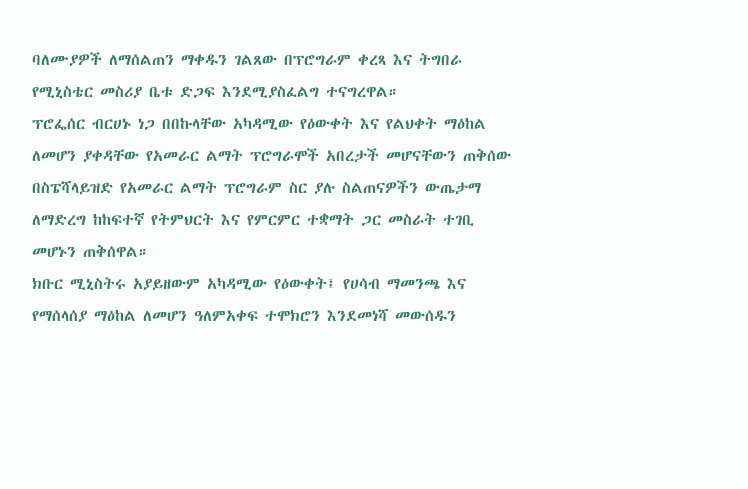ባለሙያዎች ለማሰልጠን ማቀዱን ገልጸው በፕሮግራም ቀረጻ እና ትግበራ የሚኒስቴር መስሪያ ቤቱ ድጋፍ እንደሚያስፈልግ ተናግረዋል።
ፕሮፌሰር ብርሀኑ ነጋ በበኩላቸው አካዳሚው የዕውቀት እና የልህቀት ማዕከል ለመሆን ያቀዳቸው የአመራር ልማት ፕሮግራሞች አበረታች መሆናቸውን ጠቅሰው በስፔሻላይዝድ የአመራር ልማት ፕሮግራም ስር ያሉ ስልጠናዎችን ውጤታማ ለማድረግ ከከፍተኛ የትምህርት እና የምርምር ተቋማት ጋር መስራት ተገቢ መሆኑን ጠቅሰዋል።
ክቡር ሚኒስትሩ አያይዘውም አካዳሚው የዕውቀት፤ የሀሳብ ማመንጫ እና የማሰላሰያ ማዕከል ለመሆን ዓለምአቀፍ ተሞክሮን እንደመነሻ መውሰዱን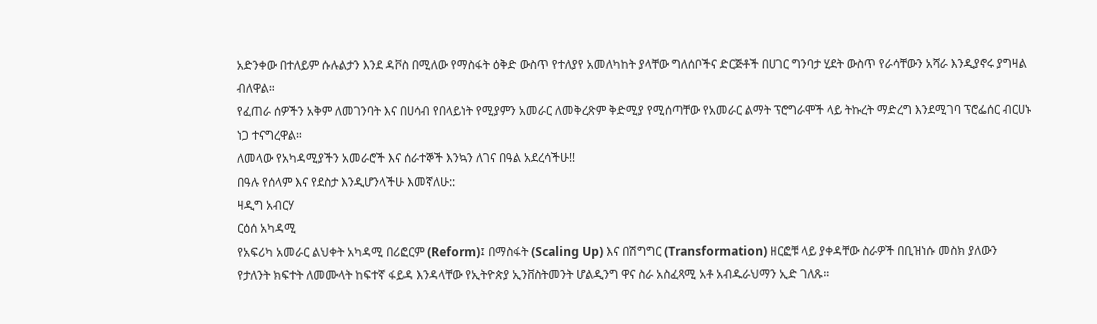አድንቀው በተለይም ሱሉልታን እንደ ዳቮስ በሚለው የማስፋት ዕቅድ ውስጥ የተለያየ አመለካከት ያላቸው ግለሰቦችና ድርጅቶች በሀገር ግንባታ ሂደት ውስጥ የራሳቸውን አሻራ እንዲያኖሩ ያግዛል ብለዋል።
የፈጠራ ሰዎችን አቅም ለመገንባት እና በሀሳብ የበላይነት የሚያምን አመራር ለመቅረጽም ቅድሚያ የሚሰጣቸው የአመራር ልማት ፕሮግራሞች ላይ ትኩረት ማድረግ እንደሚገባ ፕሮፌሰር ብርሀኑ ነጋ ተናግረዋል።
ለመላው የአካዳሚያችን አመራሮች እና ሰራተኞች እንኳን ለገና በዓል አደረሳችሁ!!
በዓሉ የሰላም እና የደስታ እንዲሆንላችሁ እመኛለሁ::
ዛዲግ አብርሃ
ርዕሰ አካዳሚ
የአፍሪካ አመራር ልህቀት አካዳሚ በሪፎርም (Reform)፤ በማስፋት (Scaling Up) እና በሽግግር (Transformation) ዘርፎቹ ላይ ያቀዳቸው ስራዎች በቢዝነሱ መስክ ያለውን የታለንት ክፍተት ለመሙላት ከፍተኛ ፋይዳ እንዳላቸው የኢትዮጵያ ኢንቨስትመንት ሆልዲንግ ዋና ስራ አስፈጻሚ አቶ አብዱራህማን ኢድ ገለጹ።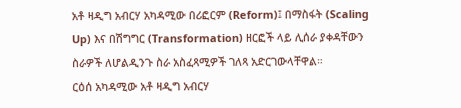አቶ ዛዲግ አብርሃ አካዳሚው በሪፎርም (Reform)፤ በማስፋት (Scaling Up) እና በሽግግር (Transformation) ዘርፎች ላይ ሊሰራ ያቀዳቸውን ስራዎች ለሆልዲንጉ ስራ አስፈጻሚዎች ገለጻ አድርገውላቸዋል።
ርዕሰ አካዳሚው አቶ ዛዲግ አብርሃ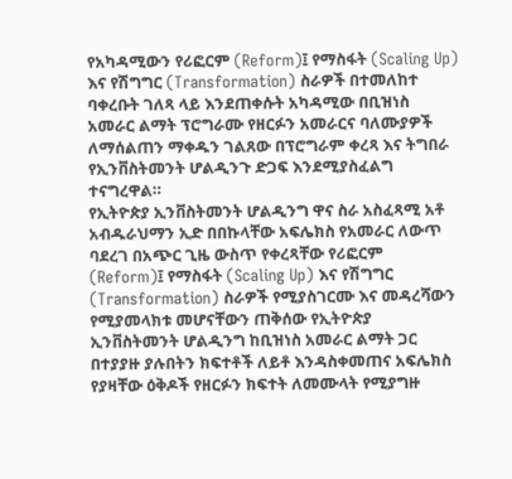የአካዳሚውን የሪፎርም (Reform)፤ የማስፋት (Scaling Up) እና የሽግግር (Transformation) ስራዎች በተመለከተ ባቀረቡት ገለጻ ላይ እንደጠቀሱት አካዳሚው በቢዝነስ አመራር ልማት ፕሮግራሙ የዘርፉን አመራርና ባለሙያዎች ለማሰልጠን ማቀዱን ገልጸው በፕሮግራም ቀረጻ እና ትግበራ የኢንቨስትመንት ሆልዲንጉ ድጋፍ እንደሚያስፈልግ ተናግረዋል።
የኢትዮጵያ ኢንቨስትመንት ሆልዲንግ ዋና ስራ አስፈጻሚ አቶ አብዱራህማን ኢድ በበኩላቸው አፍሌክስ የአመራር ለውጥ ባደረገ በአጭር ጊዜ ውስጥ የቀረጻቸው የሪፎርም (Reform)፤ የማስፋት (Scaling Up) እና የሽግግር (Transformation) ስራዎች የሚያስገርሙ እና መዳረሻውን የሚያመላክቱ መሆናቸውን ጠቅሰው የኢትዮጵያ ኢንቨስትመንት ሆልዲንግ ከቢዝነስ አመራር ልማት ጋር በተያያዙ ያሉበትን ክፍተቶች ለይቶ እንዳስቀመጠና አፍሌክስ የያዛቸው ዕቅዶች የዘርፉን ክፍተት ለመሙላት የሚያግዙ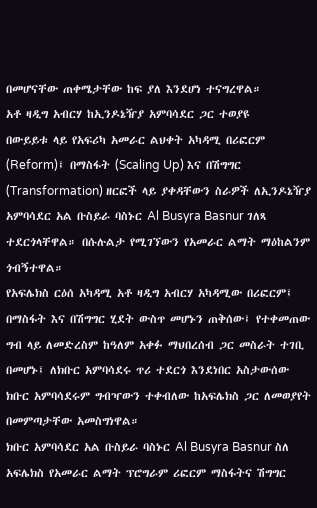በመሆናቸው ጠቀሜታቸው ከፍ ያለ እንደሆነ ተናግረዋል።
አቶ ዛዲግ አብርሃ ከኢንዶኔዥያ አምባሳደር ጋር ተወያዩ
በውይይቱ ላይ የአፍሪካ አመራር ልህቀት አካዳሚ በሪፎርም (Reform)፤ በማስፋት (Scaling Up) እና በሽግግር (Transformation) ዘርፎች ላይ ያቀዳቸውን ስራዎች ለኢንዶኔዥያ አምባሳደር አል ቡስይራ ባስኑር Al Busyra Basnur ገለጻ ተደርጎላቸዋል። በሱሉልታ የሚገኘውን የአመራር ልማት ማዕከልንም ጎብኝተዋል።
የአፍሌክስ ርዕሰ አካዳሚ አቶ ዛዲግ አብርሃ አካዳሚው በሪፎርም፤ በማስፋት እና በሽግግር ሂደት ውስጥ መሆኑን ጠቅሰው፤ የተቀመጠው ግብ ላይ ለመድረስም ከዓለም አቀፉ ማህበረሰብ ጋር መስራት ተገቢ በመሆኑ፤ ለክቡር አምባሳደሩ ጥሪ ተደርጎ እንደነበር አስታውሰው ክቡር አምባሳደሩም ግብዣውን ተቀብለው ከአፍሌክስ ጋር ለመወያየት በመምጣታቸው አመስግነዋል።
ክቡር አምባሳደር አል ቡስይራ ባስኑር Al Busyra Basnur ስለ አፍሌክስ የአመራር ልማት ፕሮግራም ሪፎርም ማስፋትና ሽግግር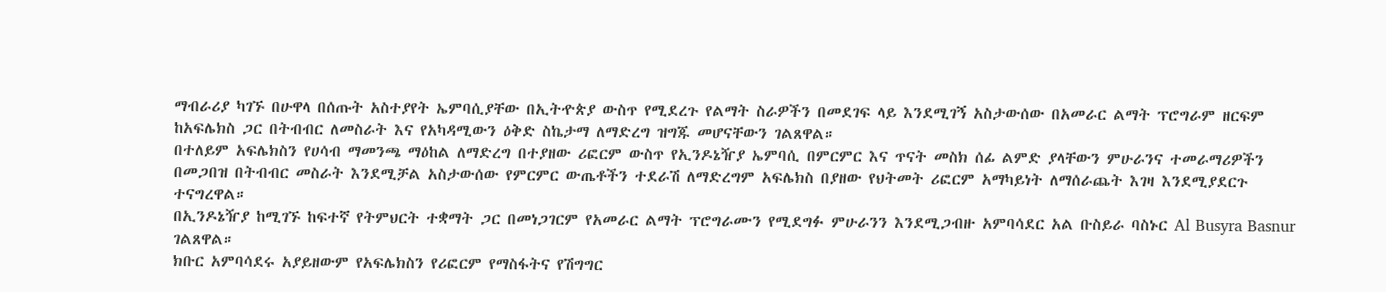ማብራሪያ ካገኙ በሁዋላ በሰጡት አስተያየት ኤምባሲያቸው በኢትዯጵያ ውስጥ የሚደረጉ የልማት ስራዎችን በመደገፍ ላይ እንደሚገኝ አስታውሰው በአመራር ልማት ፕሮግራም ዘርፍም ከአፍሌክስ ጋር በትብብር ለመስራት እና የአካዳሚውን ዕቅድ ስኬታማ ለማድረግ ዝግጁ መሆናቸውን ገልጸዋል።
በተለይም አፍሌክስን የሀሳብ ማመንጫ ማዕከል ለማድረግ በተያዘው ሪፎርም ውስጥ የኢንዶኔዥያ ኤምባሲ በምርምር እና ጥናት መስክ ሰፊ ልምድ ያላቸውን ምሁራንና ተመራማሪዎችን በመጋበዝ በትብብር መስራት እንደሚቻል አስታውሰው የምርምር ውጤቶችን ተደራሽ ለማድረግም አፍሌክስ በያዘው የህትመት ሪፎርም አማካይነት ለማሰራጨት እገዛ እንደሚያደርጉ ተናግረዋል።
በኢንዶኔዥያ ከሚገኙ ከፍተኛ የትምህርት ተቋማት ጋር በመነጋገርም የአመራር ልማት ፕሮግራሙን የሚደግፉ ምሁራንን እንደሚጋብዙ አምባሳደር አል ቡስይራ ባስኑር Al Busyra Basnur ገልጸዋል።
ክቡር አምባሳደሩ አያይዘውም የአፍሌክስን የሪፎርም የማስፋትና የሽግግር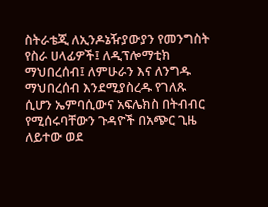ስትራቴጂ ለኢንዶኔዥያውያን የመንግስት የስራ ሀላፊዎች፤ ለዲፕሎማቲክ ማህበረሰብ፤ ለምሁራን እና ለንግዱ ማህበረሰብ እንደሚያስረዱ የገለጹ ሲሆን ኤምባሲውና አፍሌክስ በትብብር የሚሰሩባቸውን ጉዳዮች በአጭር ጊዜ ለይተው ወደ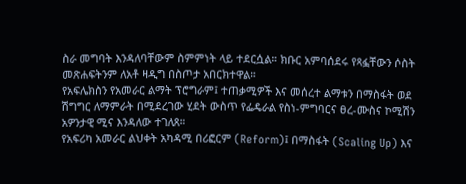ስራ መግባት እንዳለባቸውም ስምምነት ላይ ተደርሷል። ክቡር አምባሰደሩ የጻፏቸውን ሶስት መጽሐፍትንም ለአቶ ዛዲግ በስጦታ አበርክተዋል።
የአፍሌክስን የአመራር ልማት ፕሮግራም፤ ተጠቃሚዎች እና መሰረተ ልማቱን በማስፋት ወደ ሽግግር ለማምራት በሚደረገው ሂደት ውስጥ የፌዴራል የስነ-ምግባርና ፀረ-ሙስና ኮሚሽን አዎንታዊ ሚና እንዳለው ተገለጸ።
የአፍሪካ አመራር ልህቀት አካዳሚ በሪፎርም (Reform)፤ በማስፋት (Scaling Up) እና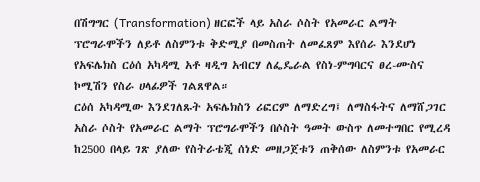በሽግግር (Transformation) ዘርፎች ላይ አስራ ሶስት የአመራር ልማት ፕሮግራሞችን ለይቶ ለስምንቱ ቅድሚያ በመስጠት ለመፈጸም እየሰራ እንደሆነ የአፍሌክስ ርዕሰ አካዳሚ አቶ ዛዲግ አብርሃ ለፌዴራል የስነ-ምግባርና ፀረ-ሙስና ኮሚሽን የስራ ሀላፊዎች ገልጸዋል።
ርዕሰ አካዳሚው እንደገለጹት አፍሌክስን ሪፎርም ለማድረግ፤ ለማስፋትና ለማሸጋገር አስራ ሶስት የአመራር ልማት ፕሮግራሞችን በሶስት ዓመት ውስጥ ለመተግበር የሚረዳ ከ2500 በላይ ገጽ ያለው የስትራቴጂ ሰነድ መዘጋጀቱን ጠቅሰው ለስምንቱ የአመራር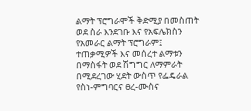ልማት ፕሮግራሞች ቅድሚያ በመስጠት ወደ ስራ እንደገቡ እና የአፍሌክስን የአመራር ልማት ፕሮግራም፤ ተጠቃሚዎች እና መሰረተ ልማቱን በማስፋት ወደ ሽግግር ለማምራት በሚደረገው ሂደት ውስጥ የፌዴራል የስነ-ምግባርና ፀረ-ሙስና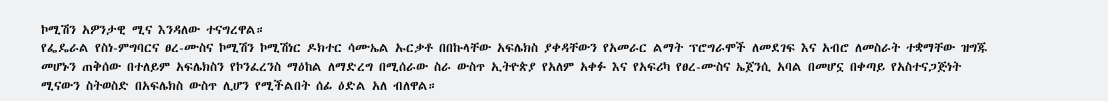ኮሚሽን አዎንታዊ ሚና እንዳለው ተናግረዋል።
የፌዴራል የስነ-ምግባርና ፀረ-ሙስና ኮሚሽን ኮሚሽነር ዶክተር ሳሙኤል ኡርቃቶ በበኩላቸው አፍሌክስ ያቀዳቸውን የአመራር ልማት ፕሮግራሞች ለመደገፍ እና አብሮ ለመስራት ተቋማቸው ዝግጁ መሆኑን ጠቅሰው በተለይም አፍሌክስን የኮንፈረንስ ማዕከል ለማድረግ በሚሰራው ስራ ውስጥ ኢትዮጵያ የአለም አቀፉ እና የአፍሪካ የፀረ-ሙስና ኤጀንሲ አባል በመሆኗ በቀጣይ የአስተናጋጅነት ሚናውን ስትወስድ በአፍሌክስ ውስጥ ሊሆን የሚችልበት ሰፊ ዕድል አለ ብለዋል።